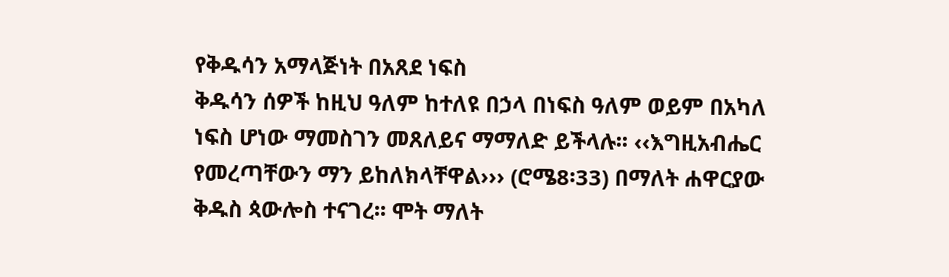የቅዱሳን አማላጅነት በአጸደ ነፍስ
ቅዱሳን ሰዎች ከዚህ ዓለም ከተለዩ በኃላ በነፍስ ዓለም ወይም በአካለ ነፍስ ሆነው ማመስገን መጸለይና ማማለድ ይችላሉ፡፡ ‹‹እግዚአብሔር የመረጣቸውን ማን ይከለክላቸዋል››› (ሮሜ8፡33) በማለት ሐዋርያው ቅዱስ ጳውሎስ ተናገረ፡፡ ሞት ማለት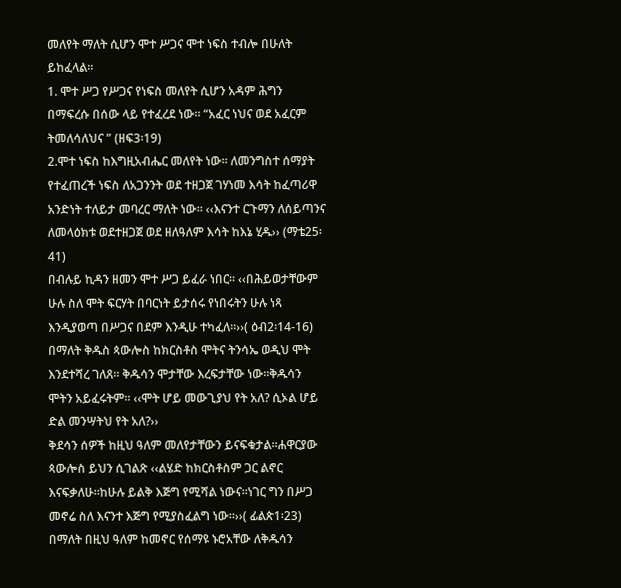መለየት ማለት ሲሆን ሞተ ሥጋና ሞተ ነፍስ ተብሎ በሁለት ይከፈላል፡፡
1. ሞተ ሥጋ የሥጋና የነፍስ መለየት ሲሆን አዳም ሕግን በማፍረሱ በሰው ላይ የተፈረደ ነው፡፡ “አፈር ነህና ወደ አፈርም ትመለሳለህና ” (ዘፍ3፡19)
2.ሞተ ነፍስ ከእግዚአብሔር መለየት ነው፡፡ ለመንግስተ ሰማያት የተፈጠረች ነፍስ ለአጋንንት ወደ ተዘጋጀ ገሃነመ እሳት ከፈጣሪዋ አንድነት ተለይታ መባረር ማለት ነው፡፡ ‹‹እናንተ ርጉማን ለሰይጣንና ለመላዕክቱ ወደተዘጋጀ ወደ ዘለዓለም እሳት ከእኔ ሂዱ›› (ማቴ25፡41)
በብሉይ ኪዳን ዘመን ሞተ ሥጋ ይፈራ ነበር፡፡ ‹‹በሕይወታቸውም ሁሉ ስለ ሞት ፍርሃት በባርነት ይታሰሩ የነበሩትን ሁሉ ነጻ እንዲያወጣ በሥጋና በደም እንዲሁ ተካፈለ።››( ዕብ2፡14‐16) በማለት ቅዱስ ጳውሎስ ከክርስቶስ ሞትና ትንሳኤ ወዲህ ሞት እንደተሻረ ገለጸ፡፡ ቅዱሳን ሞታቸው እረፍታቸው ነው፡፡ቅዱሳን ሞትን አይፈሩትም፡፡ ‹‹ሞት ሆይ መውጊያህ የት አለ? ሲኦል ሆይ ድል መንሣትህ የት አለ?››
ቅደሳን ሰዎች ከዚህ ዓለም መለየታቸውን ይናፍቁታል፡፡ሐዋርያው ጳውሎስ ይህን ሲገልጽ ‹‹ልሄድ ከክርስቶስም ጋር ልኖር እናፍቃለሁ፡፡ከሁሉ ይልቅ እጅግ የሚሻል ነውና፡፡ነገር ግን በሥጋ መኖሬ ስለ እናንተ እጅግ የሚያስፈልግ ነው።››( ፊልጵ1፡23) በማለት በዚህ ዓለም ከመኖር የሰማዩ ኑሮአቸው ለቅዱሳን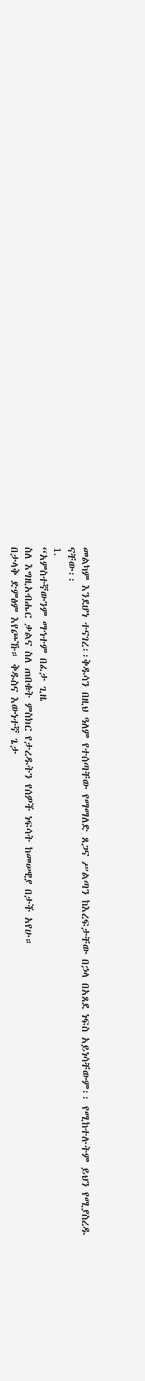መልካም እንደሆነ ተናገረ፡፡ቅዱሳን በዚህ ዓለም የተሰጣቸው የማማለድ ጸጋና ሥልጣን ከእረፍታቸው በኃላ በአጸደ ነፍስ አይነሳቸውም፡፡ የሚከተሉትም ይህን የሚያስረዱ ናቸው፡፡
1.
“አምስተኛውንም ማኅተም በፈታ ጊዜ
ስለ እግዚአብሔር ቃልና ስለ ጠበቁት ምስክር የታረዱትን የሰዎች ነፍሳት ከመሠዊያ በታች አየሁ።
በታላቅ ድምፅም እየጮኹ። ቅዱስና እውነተኛ ጌታ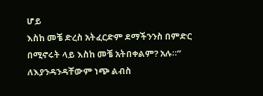ሆይ
እስከ መቼ ድረስ አትፈርድም ደማችንንስ በምድር በሚኖሩት ላይ እስከ መቼ አትበቀልም? አሉ።”
ለእያንዳንዳቸውም ነጭ ልብስ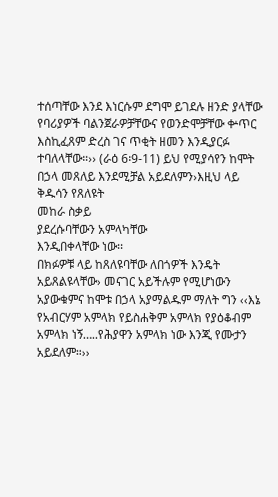ተሰጣቸው እንደ እነርሱም ደግሞ ይገደሉ ዘንድ ያላቸው የባሪያዎች ባልንጀራዎቻቸውና የወንድሞቻቸው ቍጥር እስኪፈጸም ድረስ ገና ጥቂት ዘመን እንዲያርፉ ተባለላቸው።›› (ራዕ 6፡9‐11) ይህ የሚያሳየን ከሞት በኃላ መጸለይ እንደሚቻል አይደለምን›እዚህ ላይ ቅዱሳን የጸለዩት
መከራ ስቃይ
ያደረሱባቸውን አምላካቸው
እንዲበቀላቸው ነው፡፡
በክፉዎቹ ላይ ከጸለዩባቸው ለበጎዎች እንዴት አይጸልዩላቸው› መናገር አይችሉም የሚሆነውን አያውቁምና ከሞቱ በኃላ አያማልዱም ማለት ግን ‹‹እኔ የአብርሃም አምላክ የይስሐቅም አምላክ የያዕቆብም አምላክ ነኝ…..የሕያዋን አምላክ ነው እንጂ የሙታን አይደለም።››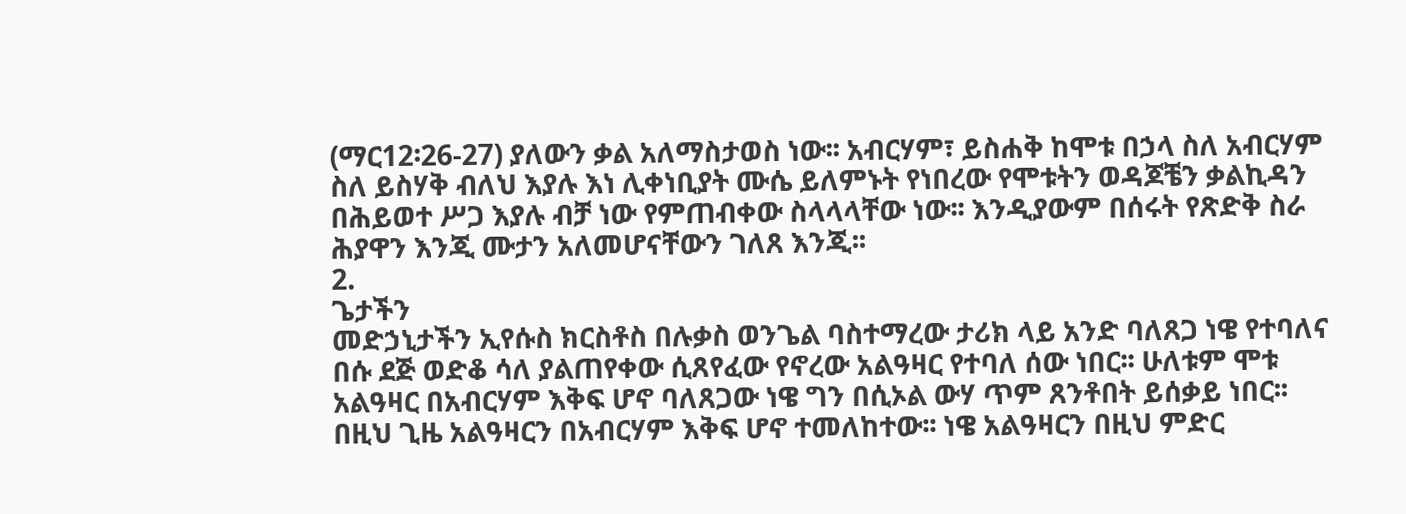(ማር12፡26‐27) ያለውን ቃል አለማስታወስ ነው፡፡ አብርሃም፣ ይስሐቅ ከሞቱ በኃላ ስለ አብርሃም ስለ ይስሃቅ ብለህ እያሉ እነ ሊቀነቢያት ሙሴ ይለምኑት የነበረው የሞቱትን ወዳጆቼን ቃልኪዳን በሕይወተ ሥጋ እያሉ ብቻ ነው የምጠብቀው ስላላላቸው ነው፡፡ እንዲያውም በሰሩት የጽድቅ ስራ ሕያዋን እንጂ ሙታን አለመሆናቸውን ገለጸ እንጂ፡፡
2.
ጌታችን
መድኃኒታችን ኢየሱስ ክርስቶስ በሉቃስ ወንጌል ባስተማረው ታሪክ ላይ አንድ ባለጸጋ ነዌ የተባለና በሱ ደጅ ወድቆ ሳለ ያልጠየቀው ሲጸየፈው የኖረው አልዓዛር የተባለ ሰው ነበር፡፡ ሁለቱም ሞቱ አልዓዛር በአብርሃም እቅፍ ሆኖ ባለጸጋው ነዌ ግን በሲኦል ውሃ ጥም ጸንቶበት ይሰቃይ ነበር፡፡ በዚህ ጊዜ አልዓዛርን በአብርሃም እቅፍ ሆኖ ተመለከተው፡፡ ነዌ አልዓዛርን በዚህ ምድር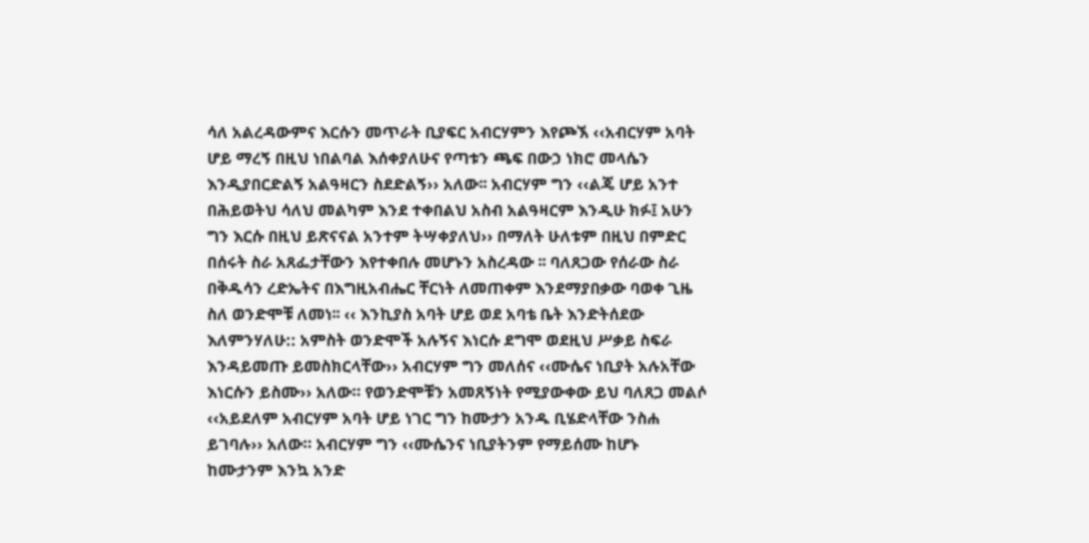ሳለ አልረዳውምና እርሱን መጥራት ቢያፍር አብርሃምን እየጮኧ ‹‹አብርሃም አባት ሆይ ማረኝ በዚህ ነበልባል እሰቀያለሁና የጣቱን ጫፍ በውኃ ነክሮ መላሴን እንዲያበርድልኝ አልዓዛርን ስደድልኝ›› አለው፡፡ አብርሃም ግን ‹‹ልጄ ሆይ አንተ በሕይወትህ ሳለህ መልካም እንደ ተቀበልህ አስብ አልዓዛርም እንዲሁ ክፉ፤ አሁን ግን እርሱ በዚህ ይጽናናል አንተም ትሣቀያለህ›› በማለት ሁለቱም በዚህ በምድር በሰሩት ስራ አጸፌታቸውን እየተቀበሉ መሆኑን አስረዳው ፡፡ ባለጸጋው የሰራው ስራ በቅዱሳን ረድኤትና በእግዚአብሔር ቸርነት ለመጠቀም እንደማያበቃው ባወቀ ጊዜ ስለ ወንድሞቹ ለመነ፡፡ ‹‹ እንኪያስ አባት ሆይ ወደ አባቴ ቤት እንድትሰደው እለምንሃለሁ:: አምስት ወንድሞች አሉኝና እነርሱ ደግሞ ወደዚህ ሥቃይ ስፍራ እንዳይመጡ ይመስክርላቸው›› አብርሃም ግን መለሰና ‹‹ሙሴና ነቢያት አሉአቸው እነርሱን ይስሙ›› አለው። የወንድሞቹን አመጸኝነት የሚያውቀው ይህ ባለጸጋ መልሶ ‹‹አይደለም አብርሃም አባት ሆይ ነገር ግን ከሙታን አንዱ ቢሄድላቸው ንስሐ ይገባሉ›› አለው። አብርሃም ግን ‹‹ሙሴንና ነቢያትንም የማይሰሙ ከሆኑ ከሙታንም እንኳ አንድ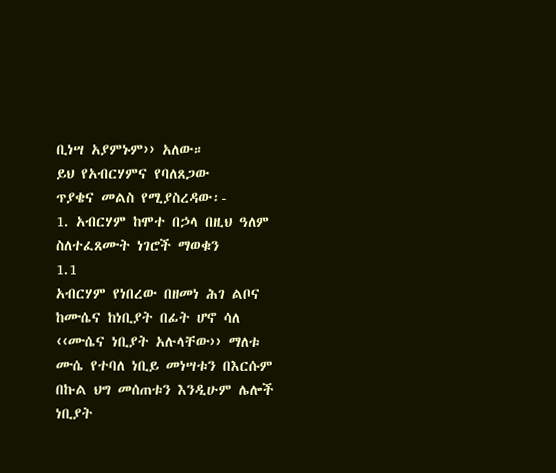ቢነሣ አያምኑም›› አለው።
ይህ የአብርሃምና የባለጸጋው
ጥያቄና መልስ የሚያስረዳው፡-
1. አብርሃም ከሞተ በኃላ በዚህ ዓለም ስለተፈጸሙት ነገሮች ማወቁን
1.1
አብርሃም የነበረው በዘመነ ሕገ ልቦና ከሙሴና ከነቢያት በፊት ሆኖ ሳለ ‹‹ሙሴና ነቢያት አሉላቸው›› ማለቱ ሙሴ የተባለ ነቢይ መነሣቱን በእርሱም በኩል ህግ መሰጠቱን እንዲሁም ሌሎች ነቢያት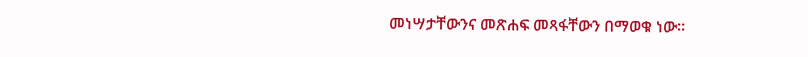መነሣታቸውንና መጽሐፍ መጻፋቸውን በማወቁ ነው፡፡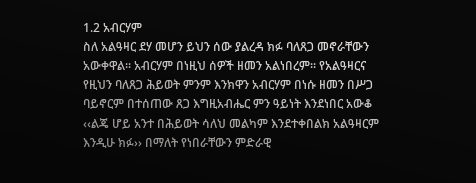1.2 አብርሃም
ስለ አልዓዛር ደሃ መሆን ይህን ሰው ያልረዳ ክፉ ባለጸጋ መኖራቸውን አውቀዋል፡፡ አብርሃም በነዚህ ሰዎች ዘመን አልነበረም፡፡ የአልዓዛርና የዚህን ባለጸጋ ሕይወት ምንም እንክዋን አብርሃም በነሱ ዘመን በሥጋ ባይኖርም በተሰጠው ጸጋ እግዚአብሔር ምን ዓይነት እንደነበር አውቆ ‹‹ልጄ ሆይ አንተ በሕይወት ሳለህ መልካም እንደተቀበልክ አልዓዛርም እንዲሁ ክፉ›› በማለት የነበራቸውን ምድራዊ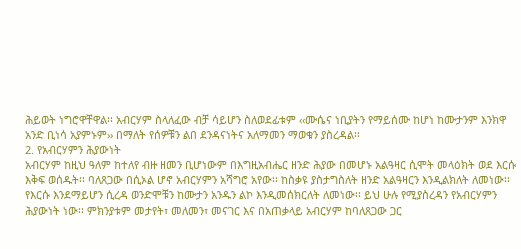ሕይወት ነግሮዋቸዋል፡፡ አብርሃም ስላለፈው ብቻ ሳይሆን ስለወደፊቱም ‹‹ሙሴና ነቢያትን የማይሰሙ ከሆነ ከሙታንም እንክዋ አንድ ቢነሳ አያምኑም›› በማለት የሰዎቹን ልበ ደንዳናነትና አለማመን ማወቁን ያስረዳል፡፡
2. የአብርሃምን ሕያውነት
አብርሃም ከዚህ ዓለም ከተለየ ብዙ ዘመን ቢሆነውም በእግዚአብሔር ዘንድ ሕያው በመሆኑ አልዓዛር ሲሞት መላዕክት ወደ እርሱ እቅፍ ወሰዱት፡፡ ባለጸጋው በሲኦል ሆኖ አብርሃምን አሻግሮ አየው፡፡ ከስቃዩ ያስታግስለት ዘንድ አልዓዛርን እንዲልክለት ለመነው፡፡ የእርሱ እንደማይሆን ሲረዳ ወንድሞቹን ከሙታን አንዱን ልኮ እንዲመሰክርለት ለመነው፡፡ ይህ ሁሉ የሚያስረዳን የአብርሃምን ሕያውነት ነው፡፡ ምክንያቱም መታየት፣ መለመን፣ መናገር እና በአጠቃላይ አብርሃም ከባለጸጋው ጋር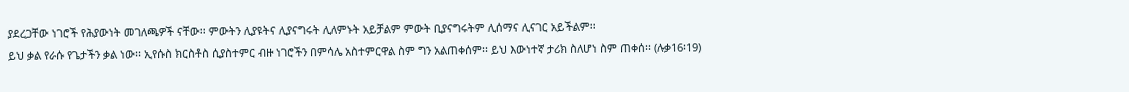ያደረጋቸው ነገሮች የሕያውነት መገለጫዎች ናቸው፡፡ ምውትን ሊያዩትና ሊያናግሩት ሊለምኑት አይቻልም ምውት ቢያናግሩትም ሊሰማና ሊናገር አይችልም፡፡
ይህ ቃል የራሱ የጌታችን ቃል ነው፡፡ ኢየሱስ ክርስቶስ ሲያስተምር ብዙ ነገሮችን በምሳሌ አስተምርዋል ስም ግን አልጠቀሰም፡፡ ይህ እውነተኛ ታሪክ ስለሆነ ስም ጠቀሰ፡፡ (ሉቃ16፡19)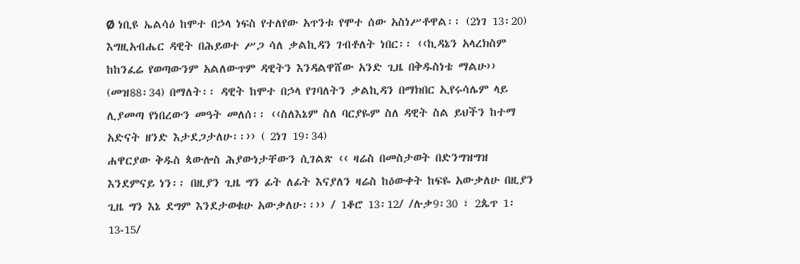Ø ነቢዩ ኤልሳዕ ከሞተ በኃላ ነፍስ የተለየው አጥንቱ የሞተ ሰው አስነሥቶዋል፡፡ (2ነገ 13፡20)
እግዚአብሔር ዳዊት በሕይወተ ሥጋ ሳለ ቃልኪዳን ገብቶለት ነበር፡፡ ‹‹ኪዳኔን አላረክስም ከከንፈሬ የወጣውንም አልለውጥም ዳዊትን እንዳልዋሸው አንድ ጊዜ በቅዱስነቴ ማልሁ›› (መዝ88፡34) በማለት፡፡ ዳዊት ከሞተ በኃላ የገባለትን ቃልኪዳን በማክበር ኢየሩሳሌም ላይ ሊያመጣ የነበረውን መዓት መለሰ፡፡ ‹‹ስለእኔም ስለ ባርያዬም ስለ ዳዊት ስል ይህችን ከተማ አድናት ዘንድ እታደጋታለሁ፡፡›› ( 2ነገ 19፡34)
ሐዋርያው ቅዱስ ጳውሎስ ሕያውነታቸውን ሲገልጽ ‹‹ ዛሬስ በመስታወት በድንግዝግዝ እንደምናይ ነን፡፡ በዚያን ጊዜ ግን ፊት ለፊት እናያለን ዛሬስ ከዕውቀት ከፍዬ አውቃለሁ በዚያን ጊዜ ግን እኔ ደግም እንደታወቁሁ አውቃለሁ፡፡›› / 1ቆሮ 13፡12/ /ሉቃ9፡30 ፣ 2ጴጥ 1፡13‐15/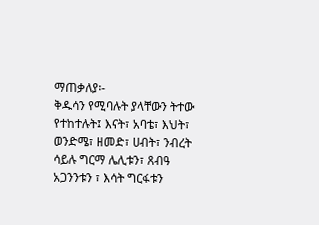ማጠቃለያ፡-
ቅዱሳን የሚባሉት ያላቸውን ትተው የተከተሉት፤ እናት፣ አባቴ፣ እህት፣ ወንድሜ፣ ዘመድ፣ ሀብት፣ ንብረት ሳይሉ ግርማ ሌሊቱን፣ ጸብዓ አጋንንቱን ፣ እሳት ግርፋቱን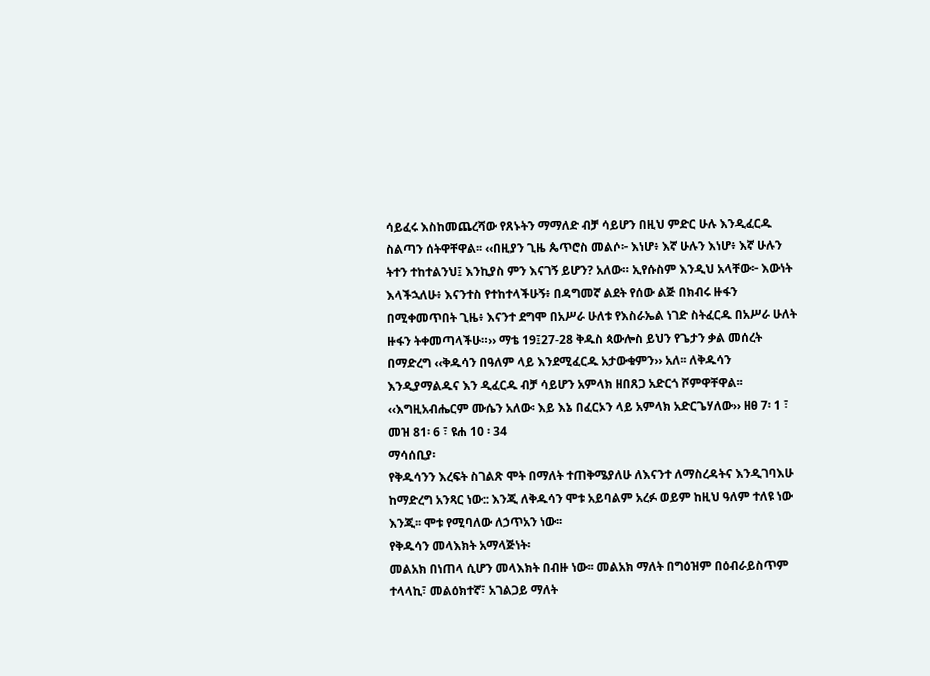ሳይፈሩ እስከመጨረሻው የጸኑትን ማማለድ ብቻ ሳይሆን በዚህ ምድር ሁሉ እንዲፈርዱ ስልጣን ሰትዋቸዋል፡፡ ‹‹በዚያን ጊዜ ጴጥሮስ መልሶ፦ እነሆ፥ እኛ ሁሉን እነሆ፥ እኛ ሁሉን ትተን ተከተልንህ፤ እንኪያስ ምን እናገኝ ይሆን? አለው። ኢየሱስም እንዲህ አላቸው፦ እውነት እላችኋለሁ፥ እናንተስ የተከተላችሁኝ፥ በዳግመኛ ልደት የሰው ልጅ በክብሩ ዙፋን በሚቀመጥበት ጊዜ፥ እናንተ ደግሞ በአሥራ ሁለቱ የእስራኤል ነገድ ስትፈርዱ በአሥራ ሁለት ዙፋን ትቀመጣላችሁ።›› ማቴ 19፤27‐28 ቅዱስ ጳውሎስ ይህን የጌታን ቃል መሰረት በማድረግ ‹‹ቅዱሳን በዓለም ላይ እንደሚፈርዱ አታውቁምን›› አለ፡፡ ለቅዱሳን እንዲያማልዱና እን ዲፈርዱ ብቻ ሳይሆን አምላክ ዘበጸጋ አድርጎ ሾምዋቸዋል፡፡ ‹‹እግዚአብሔርም ሙሴን አለው፡ እይ እኔ በፈርኦን ላይ አምላክ አድርጌሃለው›› ዘፀ 7፡ 1 ፣ መዝ 81፡ 6 ፣ ዩሐ 10 ፡ 34
ማሳሰቢያ፡
የቅዱሳንን እረፍት ስገልጽ ሞት በማለት ተጠቅሜያለሁ ለእናንተ ለማስረዳትና እንዲገባእሁ ከማድረግ አንጻር ነው:: እንጂ ለቅዱሳን ሞቱ አይባልም አረፉ ወይም ከዚህ ዓለም ተለዩ ነው እንጂ፡፡ ሞቱ የሚባለው ለኃጥአን ነው፡፡
የቅዱሳን መላእክት አማላጅነት፡
መልአክ በነጠላ ሲሆን መላእክት በብዙ ነው፡፡ መልአክ ማለት በግዕዝም በዕብራይስጥም ተላላኪ፣ መልዕክተኛ፣ አገልጋይ ማለት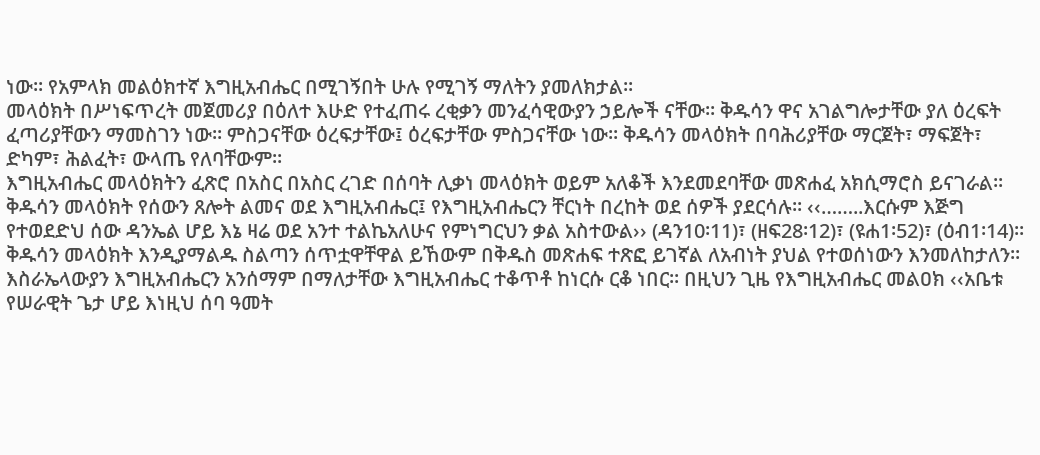ነው፡፡ የአምላክ መልዕክተኛ እግዚአብሔር በሚገኝበት ሁሉ የሚገኝ ማለትን ያመለክታል፡፡
መላዕክት በሥነፍጥረት መጀመሪያ በዕለተ እሁድ የተፈጠሩ ረቂቃን መንፈሳዊውያን ኃይሎች ናቸው፡፡ ቅዱሳን ዋና አገልግሎታቸው ያለ ዕረፍት ፈጣሪያቸውን ማመስገን ነው፡፡ ምስጋናቸው ዕረፍታቸው፤ ዕረፍታቸው ምስጋናቸው ነው፡፡ ቅዱሳን መላዕክት በባሕሪያቸው ማርጀት፣ ማፍጀት፣ ድካም፣ ሕልፈት፣ ውላጤ የለባቸውም፡፡
እግዚአብሔር መላዕክትን ፈጽሮ በአስር በአስር ረገድ በሰባት ሊቃነ መላዕክት ወይም አለቆች እንደመደባቸው መጽሐፈ አክሲማሮስ ይናገራል፡፡ ቅዱሳን መላዕክት የሰውን ጸሎት ልመና ወደ እግዚአብሔር፤ የእግዚአብሔርን ቸርነት በረከት ወደ ሰዎች ያደርሳሉ፡፡ ‹‹……..እርሱም እጅግ የተወደድህ ሰው ዳንኤል ሆይ እኔ ዛሬ ወደ አንተ ተልኬአለሁና የምነግርህን ቃል አስተውል›› (ዳን10፡11)፣ (ዘፍ28፡12)፣ (ዩሐ1፡52)፣ (ዕብ1፡14)፡፡ ቅዱሳን መላዕክት እንዲያማልዱ ስልጣን ሰጥቷዋቸዋል ይኸውም በቅዱስ መጽሐፍ ተጽፎ ይገኛል ለአብነት ያህል የተወሰነውን እንመለከታለን፡፡
እስራኤላውያን እግዚአብሔርን አንሰማም በማለታቸው እግዚአብሔር ተቆጥቶ ከነርሱ ርቆ ነበር፡፡ በዚህን ጊዜ የእግዚአብሔር መልዐክ ‹‹አቤቱ የሠራዊት ጌታ ሆይ እነዚህ ሰባ ዓመት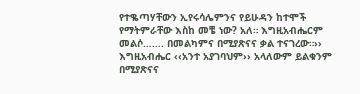የተቈጣሃቸውን ኢየሩሳሌምንና የይሁዳን ከተሞች የማትምራቸው እስከ መቼ ነው? አለ። እግዚአብሔርም መልሶ……. በመልካምና በሚያጽናና ቃል ተናገረው።›› እግዚአብሔር ‹‹አንተ አያገባህም›› አላለውም ይልቁንም በሚያጽናና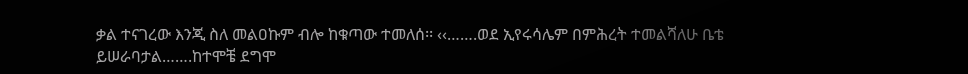ቃል ተናገረው እንጂ ስለ መልዐኩም ብሎ ከቁጣው ተመለሰ፡፡ ‹‹…….ወደ ኢየሩሳሌም በምሕረት ተመልሻለሁ ቤቴ ይሠራባታል…….ከተሞቼ ደግሞ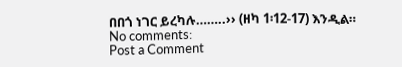በበጎ ነገር ይረካሉ……..›› (ዘካ 1፡12‐17) እንዲል።
No comments:
Post a Comment